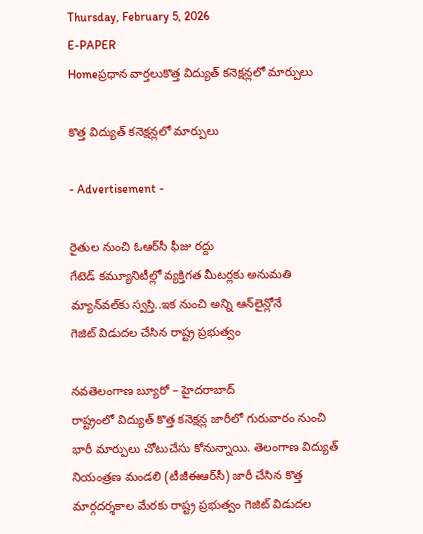Thursday, February 5, 2026
E-PAPER
Homeప్రధాన వార్తలుకొత్త విద్యుత్‌ కనెక్షన్లలో మార్పులు

కొత్త విద్యుత్‌ కనెక్షన్లలో మార్పులు

- Advertisement -

రైతుల నుంచి ఓఆర్‌సీ ఫీజు రద్దు
గేటెడ్‌ కమ్యూనిటీల్లో వ్యక్తిగత మీటర్లకు అనుమతి
మ్యాన్‌వల్‌కు స్వస్తి..ఇక నుంచి అన్ని ఆన్‌లైన్లోనే
గెజిట్‌ విడుదల చేసిన రాష్ట్ర ప్రభుత్వం

నవతెలంగాణ బ్యూరో – హైదరాబాద్‌
రాష్ట్రంలో విద్యుత్‌ కొత్త కనెక్షన్ల జారీలో గురువారం నుంచి భారీ మార్పులు చోటుచేసు కోనున్నాయి. తెలంగాణ విద్యుత్‌ నియంత్రణ మండలి (టీజీఈఆర్‌సీ) జారీ చేసిన కొత్త మార్గదర్శకాల మేరకు రాష్ట్ర ప్రభుత్వం గెజిట్‌ విడుదల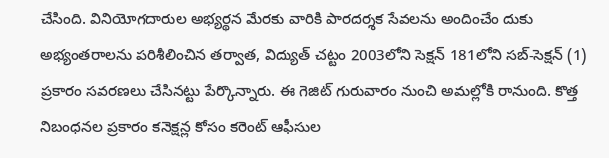చేసింది. వినియోగదారుల అభ్యర్థన మేరకు వారికి పారదర్శక సేవలను అందించేం దుకు అభ్యంతరాలను పరిశీలించిన తర్వాత, విద్యుత్‌ చట్టం 2003లోని సెక్షన్‌ 181లోని సబ్‌-సెక్షన్‌ (1) ప్రకారం సవరణలు చేసినట్టు పేర్కొన్నారు. ఈ గెజిట్‌ గురువారం నుంచి అమల్లోకి రానుంది. కొత్త నిబంధనల ప్రకారం కనెక్షన్ల కోసం కరెంట్‌ ఆఫీసుల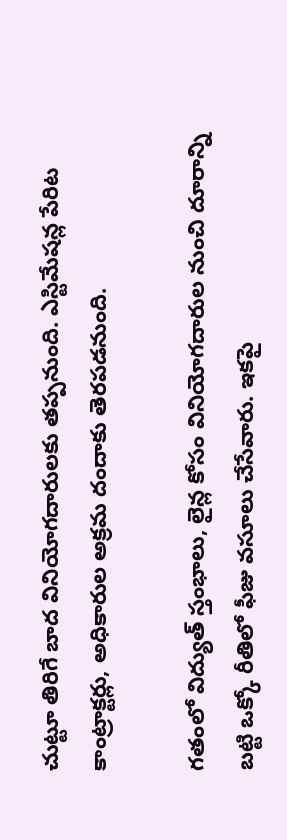చుట్టూ తిరిగే బాద వినియోగదారులకు తప్పనుంది. ఎస్టిమేషన్ల పేరిట కాంట్రాక్టర్లు, అధికారుల అక్రమ దందాకు తెరపడనుంది.

గతంలో విద్యుత్‌ స్తంభాలు, లైన్ల కోసం వినియోగదారుల నుంచి దూరాన్ని బట్టి ఒక్కో రీతిలో ఫీజు వసూలు చేసేవారు. ఇకపై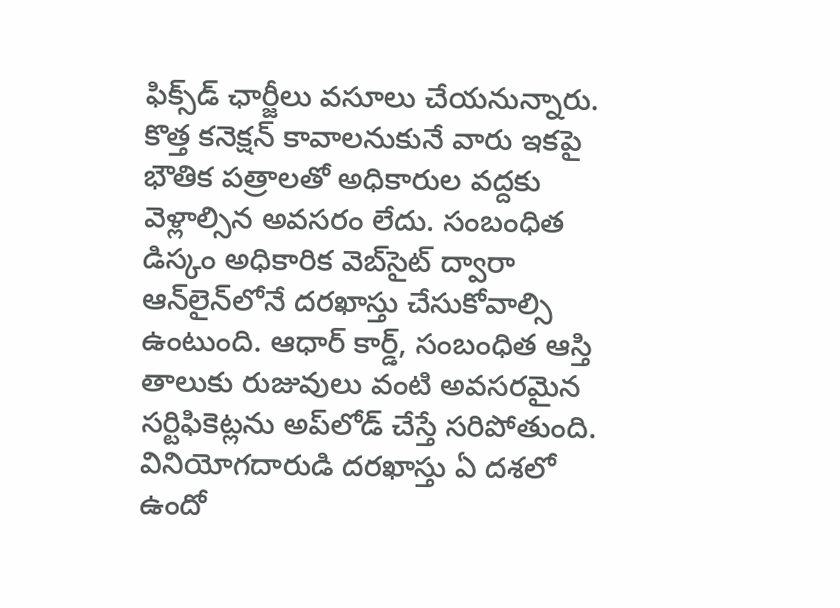ఫిక్స్‌డ్‌ ఛార్జీలు వసూలు చేయనున్నారు. కొత్త కనెక్షన్‌ కావాలనుకునే వారు ఇకపై భౌతిక పత్రాలతో అధికారుల వద్దకు వెళ్లాల్సిన అవసరం లేదు. సంబంధిత డిస్కం అధికారిక వెబ్‌సైట్‌ ద్వారా ఆన్‌లైన్‌లోనే దరఖాస్తు చేసుకోవాల్సి ఉంటుంది. ఆధార్‌ కార్డ్‌, సంబంధిత ఆస్తి తాలుకు రుజువులు వంటి అవసరమైన సర్టిఫికెట్లను అప్‌లోడ్‌ చేస్తే సరిపోతుంది. వినియోగదారుడి దరఖాస్తు ఏ దశలో ఉందో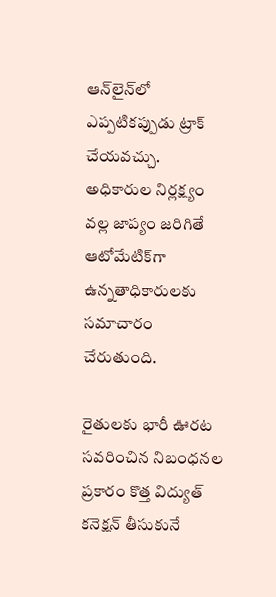ఆన్‌లైన్‌లో ఎప్పటికప్పుడు ట్రాక్‌ చేయవచ్చు. అధికారుల నిర్లక్ష్యం వల్ల జాప్యం జరిగితే ఆటోమేటిక్‌గా ఉన్నతాధికారులకు సమాచారం చేరుతుంది.

రైతులకు భారీ ఊరట
సవరించిన నిబంధనల ప్రకారం కొత్త విద్యుత్‌ కనెక్షన్‌ తీసుకునే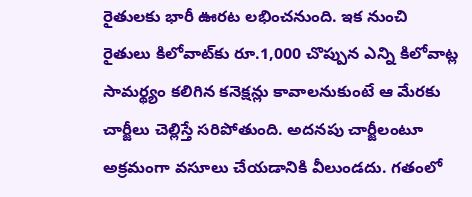రైతులకు భారీ ఊరట లభించనుంది. ఇక నుంచి రైతులు కిలోవాట్‌కు రూ.1,000 చొప్పున ఎన్ని కిలోవాట్ల సామర్థ్యం కలిగిన కనెక్షన్లు కావాలనుకుంటే ఆ మేరకు చార్జీలు చెల్లిస్తే సరిపోతుంది. అదనపు చార్జీలంటూ అక్రమంగా వసూలు చేయడానికి వీలుండదు. గతంలో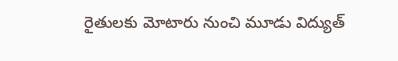రైతులకు మోటారు నుంచి మూడు విద్యుత్‌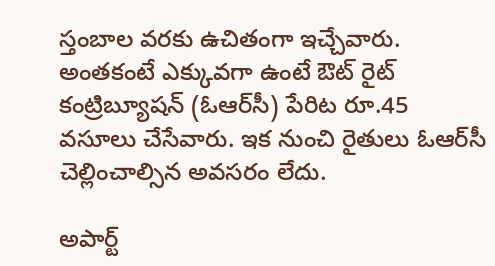స్తంబాల వరకు ఉచితంగా ఇచ్చేవారు. అంతకంటే ఎక్కువగా ఉంటే ఔట్‌ రైట్‌ కంట్రిబ్యూషన్‌ (ఓఆర్‌సీ) పేరిట రూ.45 వసూలు చేసేవారు. ఇక నుంచి రైతులు ఓఆర్‌సీ చెల్లించాల్సిన అవసరం లేదు.

అపార్ట్‌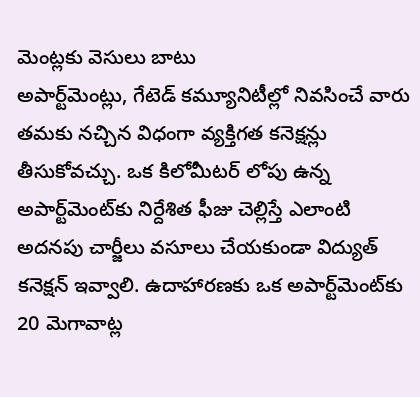మెంట్లకు వెసులు బాటు
అపార్ట్‌మెంట్లు, గేటెడ్‌ కమ్యూనిటీల్లో నివసించే వారు తమకు నచ్చిన విధంగా వ్యక్తిగత కనెక్షన్లు తీసుకోవచ్చు. ఒక కిలోమీటర్‌ లోపు ఉన్న అపార్ట్‌మెంట్‌కు నిర్దేశిత ఫీజు చెల్లిస్తే ఎలాంటి అదనపు చార్జీలు వసూలు చేయకుండా విద్యుత్‌ కనెక్షన్‌ ఇవ్వాలి. ఉదాహారణకు ఒక అపార్ట్‌మెంట్‌కు 20 మెగావాట్ల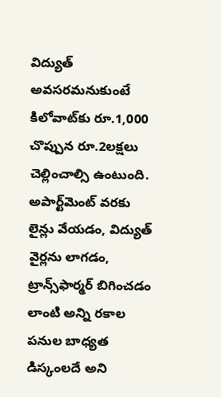విద్యుత్‌ అవసరమనుకుంటే కిలోవాట్‌కు రూ.1,000 చొప్పున రూ.2లక్షలు చెల్లించాల్సి ఉంటుంది. అపార్ట్‌మెంట్‌ వరకు లైన్లు వేయడం, విద్యుత్‌ వైర్లను లాగడం, ట్రాన్స్‌ఫార్మర్‌ బిగించడం లాంటి అన్ని రకాల పనుల బాధ్యత డిస్కంలదే అని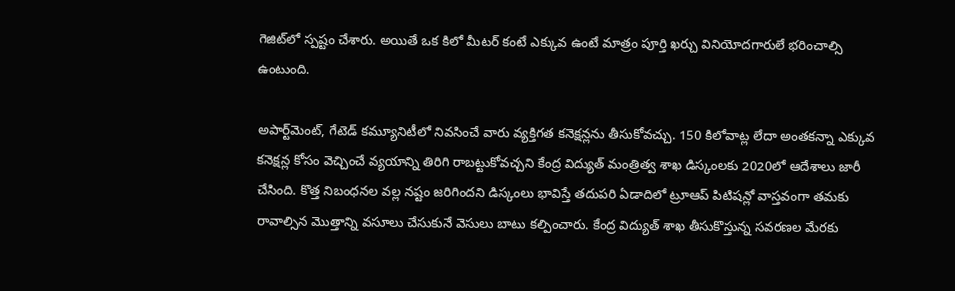గెజిట్‌లో స్పష్టం చేశారు. అయితే ఒక కిలో మీటర్‌ కంటే ఎక్కువ ఉంటే మాత్రం పూర్తి ఖర్చు వినియోదగారులే భరించాల్సి ఉంటుంది.

అపార్ట్‌మెంట్‌, గేటెడ్‌ కమ్యూనిటీలో నివసించే వారు వ్యక్తిగత కనెక్షన్లను తీసుకోవచ్చు. 150 కిలోవాట్ల లేదా అంతకన్నా ఎక్కువ కనెక్షన్ల కోసం వెచ్చించే వ్యయాన్ని తిరిగి రాబట్టుకోవచ్చని కేంద్ర విద్యుత్‌ మంత్రిత్వ శాఖ డిస్కంలకు 2020లో ఆదేశాలు జారీ చేసింది. కొత్త నిబంధనల వల్ల నష్టం జరిగిందని డిస్కంలు భావిస్తే తదుపరి ఏడాదిలో ట్రూఆప్‌ పిటిషన్లో వాస్తవంగా తమకు రావాల్సిన మొత్తాన్ని వసూలు చేసుకునే వెసులు బాటు కల్పించారు. కేంద్ర విద్యుత్‌ శాఖ తీసుకొస్తున్న సవరణల మేరకు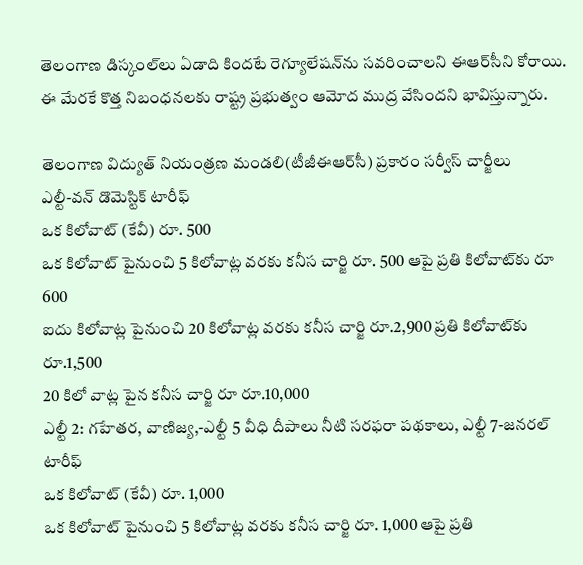తెలంగాణ డిస్కంల్‌లు ఏడాది కిందటే రెగ్యూలేషన్‌ను సవరించాలని ఈఆర్‌సీని కోరాయి. ఈ మేరకే కొత్త నిబంధనలకు రాష్ట్ర ప్రభుత్వం ఆమోద ముద్ర వేసిందని భావిస్తున్నారు.

తెలంగాణ విద్యుత్‌ నియంత్రణ మండలి(టీజీఈఆర్‌సీ) ప్రకారం సర్వీస్‌ చార్జీలు
ఎల్టీ-వన్‌ డొమెస్టిక్‌ టారీఫ్‌
ఒక కిలోవాట్‌ (కేవీ) రూ. 500
ఒక కిలోవాట్‌ పైనుంచి 5 కిలోవాట్ల వరకు కనీస చార్జి రూ. 500 ఆపై ప్రతి కిలోవాట్‌కు రూ 600
ఐదు కిలోవాట్ల పైనుంచి 20 కిలోవాట్ల వరకు కనీస చార్జి రూ.2,900 ప్రతి కిలోవాట్‌కు రూ.1,500
20 కిలో వాట్ల పైన కనీస చార్జి రూ రూ.10,000
ఎల్టీ 2: గహేతర, వాణిజ్య,-ఎల్టీ 5 వీధి దీపాలు నీటి సరఫరా పథకాలు, ఎల్టీ 7-జనరల్‌ టారీఫ్‌
ఒక కిలోవాట్‌ (కేవీ) రూ. 1,000
ఒక కిలోవాట్‌ పైనుంచి 5 కిలోవాట్ల వరకు కనీస చార్జి రూ. 1,000 ఆపై ప్రతి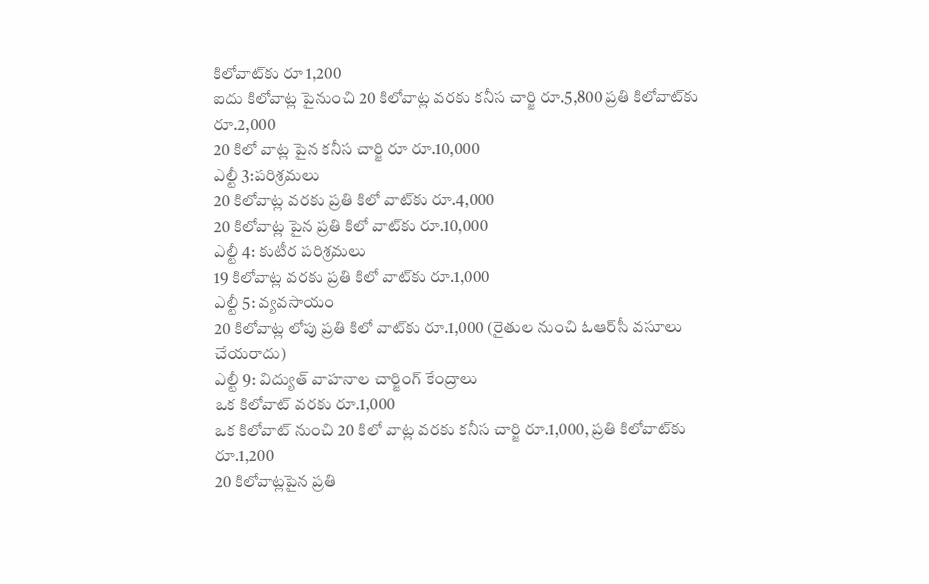కిలోవాట్‌కు రూ 1,200
ఐదు కిలోవాట్ల పైనుంచి 20 కిలోవాట్ల వరకు కనీస చార్జి రూ.5,800 ప్రతి కిలోవాట్‌కు రూ.2,000
20 కిలో వాట్ల పైన కనీస చార్జి రూ రూ.10,000
ఎల్టీ 3:పరిశ్రమలు
20 కిలోవాట్ల వరకు ప్రతి కిలో వాట్‌కు రూ.4,000
20 కిలోవాట్ల పైన ప్రతి కిలో వాట్‌కు రూ.10,000
ఎల్టీ 4: కుటీర పరిశ్రమలు
19 కిలోవాట్ల వరకు ప్రతి కిలో వాట్‌కు రూ.1,000
ఎల్టీ 5: వ్యవసాయం
20 కిలోవాట్ల లోపు ప్రతి కిలో వాట్‌కు రూ.1,000 (రైతుల నుంచి ఓఆర్‌సీ వసూలు చేయరాదు)
ఎల్టీ 9: విద్యుత్‌ వాహనాల చార్జింగ్‌ కేంద్రాలు
ఒక కిలోవాట్‌ వరకు రూ.1,000
ఒక కిలోవాట్‌ నుంచి 20 కిలో వాట్ల వరకు కనీస చార్జి రూ.1,000, ప్రతి కిలోవాట్‌కు రూ.1,200
20 కిలోవాట్లపైన ప్రతి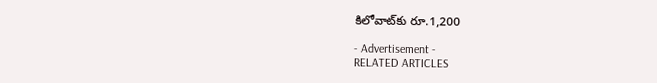కిలోవాట్‌కు రూ.1,200

- Advertisement -
RELATED ARTICLES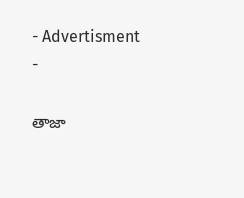- Advertisment -

తాజా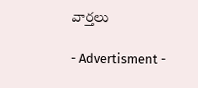వార్తలు

- Advertisment -